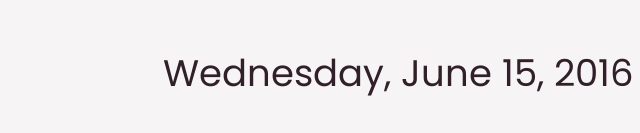Wednesday, June 15, 2016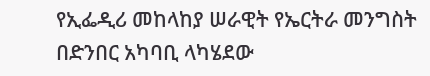የኢፌዲሪ መከላከያ ሠራዊት የኤርትራ መንግስት በድንበር አካባቢ ላካሄደው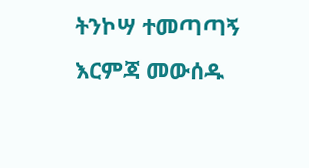ትንኮሣ ተመጣጣኝ እርምጃ መውሰዱ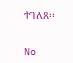ተገለጸ፡፡


No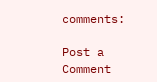comments:

Post a Comment